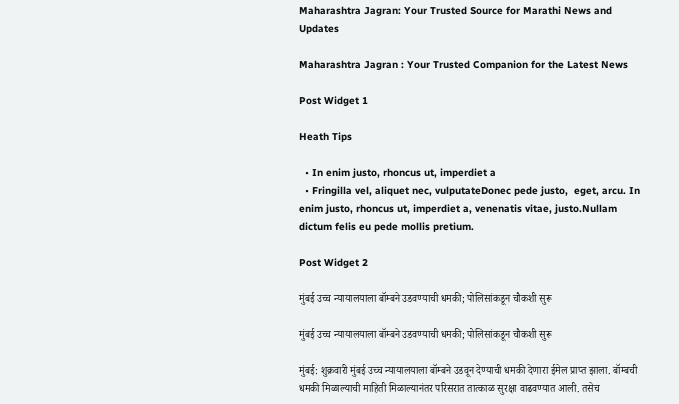Maharashtra Jagran: Your Trusted Source for Marathi News and Updates

Maharashtra Jagran : Your Trusted Companion for the Latest News

Post Widget 1

Heath Tips

  • In enim justo, rhoncus ut, imperdiet a
  • Fringilla vel, aliquet nec, vulputateDonec pede justo,  eget, arcu. In enim justo, rhoncus ut, imperdiet a, venenatis vitae, justo.Nullam dictum felis eu pede mollis pretium.

Post Widget 2

मुंबई उच्च न्यायालयाला बॉम्बने उडवण्याची धमकी; पोलिसांकडून चौकशी सुरू

मुंबई उच्च न्यायालयाला बॉम्बने उडवण्याची धमकी; पोलिसांकडून चौकशी सुरू

मुंबई: शुक्रवारी मुंबई उच्च न्यायालयाला बॉम्बने उडवून देण्याची धमकी देणारा ईमेल प्राप्त झाला. बॉम्बची धमकी मिळाल्याची माहिती मिळाल्यानंतर परिसरात तात्काळ सुरक्षा वाढवण्यात आली. तसेच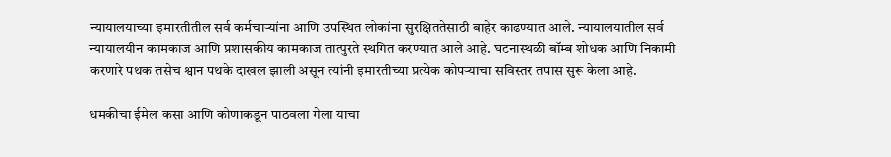न्यायालयाच्या इमारतीतील सर्व कर्मचाऱ्यांना आणि उपस्थित लोकांना सुरक्षिततेसाठी बाहेर काढण्यात आले. न्यायालयातील सर्व न्यायालयीन कामकाज आणि प्रशासकीय कामकाज तात्पुरते स्थगित करण्यात आले आहे. घटनास्थळी बॉम्ब शोधक आणि निकामी करणारे पथक तसेच श्वान पथके दाखल झाली असून त्यांनी इमारतीच्या प्रत्येक कोपऱ्याचा सविस्तर तपास सुरू केला आहे.

धमकीचा ईमेल कसा आणि कोणाकडून पाठवला गेला याचा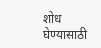शोध घेण्यासाठी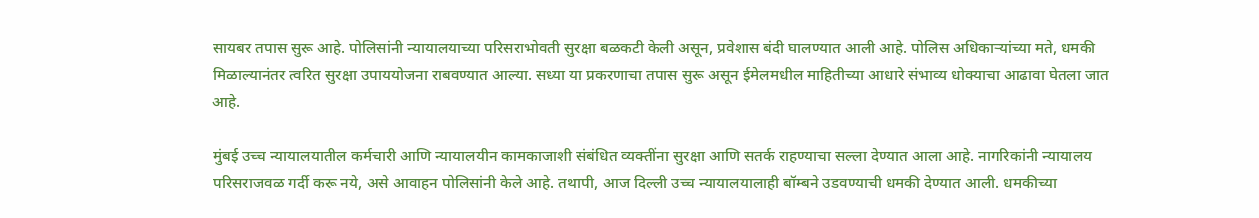सायबर तपास सुरू आहे. पोलिसांनी न्यायालयाच्या परिसराभोवती सुरक्षा बळकटी केली असून, प्रवेशास बंदी घालण्यात आली आहे. पोलिस अधिकाऱ्यांच्या मते, धमकी मिळाल्यानंतर त्वरित सुरक्षा उपाययोजना राबवण्यात आल्या. सध्या या प्रकरणाचा तपास सुरू असून ईमेलमधील माहितीच्या आधारे संभाव्य धोक्याचा आढावा घेतला जात आहे.

मुंबई उच्च न्यायालयातील कर्मचारी आणि न्यायालयीन कामकाजाशी संबंधित व्यक्तींना सुरक्षा आणि सतर्क राहण्याचा सल्ला देण्यात आला आहे. नागरिकांनी न्यायालय परिसराजवळ गर्दी करू नये, असे आवाहन पोलिसांनी केले आहे. तथापी, आज दिल्ली उच्च न्यायालयालाही बॉम्बने उडवण्याची धमकी देण्यात आली. धमकीच्या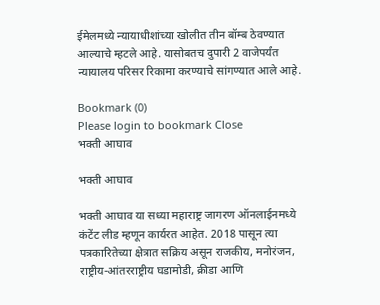ईमेलमध्ये न्यायाधीशांच्या खोलीत तीन बॉम्ब ठेवण्यात आल्याचे म्हटले आहे. यासोबतच दुपारी 2 वाजेपर्यंत न्यायालय परिसर रिकामा करण्याचे सांगण्यात आले आहे.

Bookmark (0)
Please login to bookmark Close
भक्ती आघाव

भक्ती आघाव

भक्ती आघाव या सध्या महाराष्ट्र जागरण ऑनलाईनमध्ये कंटेंट लीड म्हणून कार्यरत आहेत. 2018 पासून त्या पत्रकारितेच्या क्षेत्रात सक्रिय असून राजकीय, मनोरंजन, राष्ट्रीय-आंतरराष्ट्रीय घडामोडी, क्रीडा आणि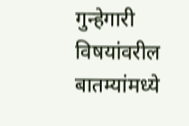गुन्हेगारी विषयांवरील बातम्यांमध्ये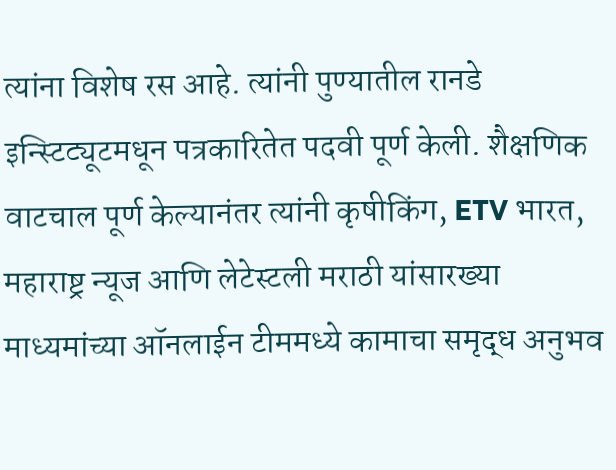त्यांना विशेष रस आहे. त्यांनी पुण्यातील रानडे इन्स्टिट्यूटमधून पत्रकारितेत पदवी पूर्ण केली. शैक्षणिक वाटचाल पूर्ण केल्यानंतर त्यांनी कृषीकिंग, ETV भारत, महाराष्ट्र न्यूज आणि लेटेस्टली मराठी यांसारख्या माध्यमांच्या ऑनलाईन टीममध्ये कामाचा समृद्ध अनुभव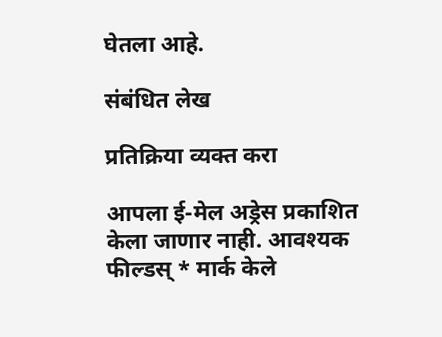घेतला आहे.

संबंधित लेख

प्रतिक्रिया व्यक्त करा

आपला ई-मेल अड्रेस प्रकाशित केला जाणार नाही. आवश्यक फील्डस् * मार्क केले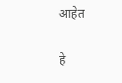आहेत

हे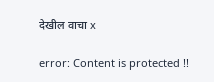देखील वाचा x

error: Content is protected !!